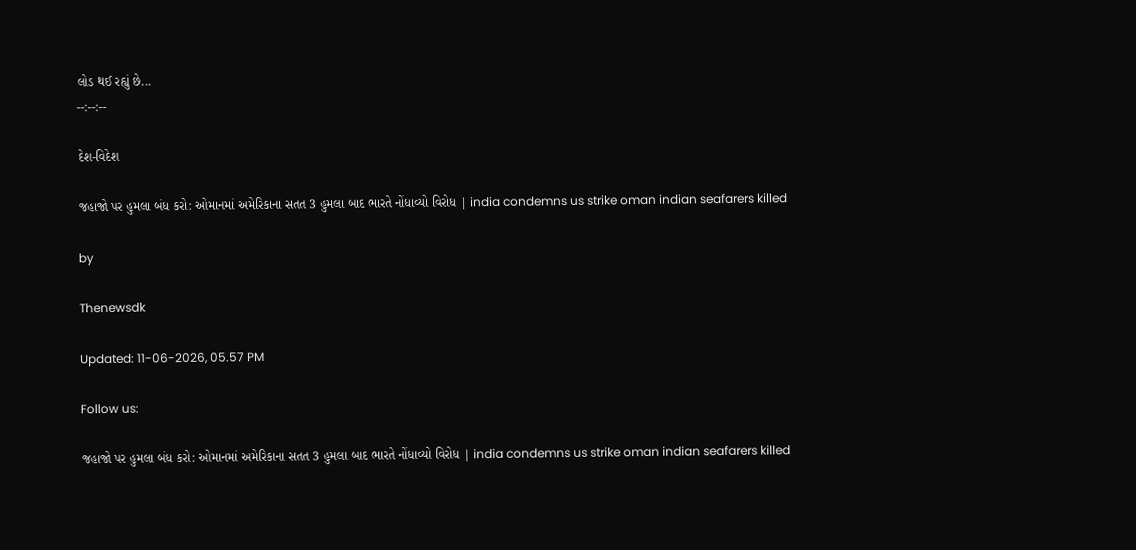લોડ થઈ રહ્યું છે...
--:--:--

દેશ-વિદેશ

જહાજો પર હુમલા બંધ કરો: ઓમાનમાં અમેરિકાના સતત 3 હુમલા બાદ ભારતે નોંધાવ્યો વિરોધ | india condemns us strike oman indian seafarers killed

by

Thenewsdk

Updated: 11-06-2026, 05.57 PM

Follow us:

જહાજો પર હુમલા બંધ કરો: ઓમાનમાં અમેરિકાના સતત 3 હુમલા બાદ ભારતે નોંધાવ્યો વિરોધ | india condemns us strike oman indian seafarers killed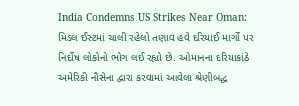India Condemns US Strikes Near Oman: મિડલ ઈસ્ટમાં ચાલી રહેલો તણાવ હવે દરિયાઈ માર્ગો પર નિર્દોષ લોકોનો ભોગ લઈ રહ્યો છે. ઓમાનના દરિયાકાંઠે અમેરિકી નૌસેના દ્વારા કરવામાં આવેલા શ્રેણીબદ્ધ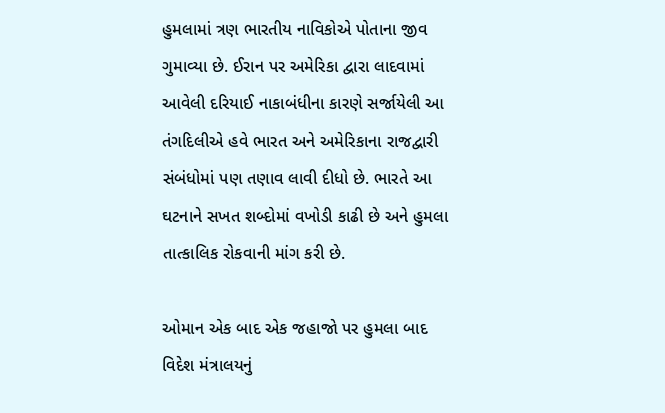હુમલામાં ત્રણ ભારતીય નાવિકોએ પોતાના જીવ ગુમાવ્યા છે. ઈરાન પર અમેરિકા દ્વારા લાદવામાં આવેલી દરિયાઈ નાકાબંધીના કારણે સર્જાયેલી આ તંગદિલીએ હવે ભારત અને અમેરિકાના રાજદ્વારી સંબંધોમાં પણ તણાવ લાવી દીધો છે. ભારતે આ ઘટનાને સખત શબ્દોમાં વખોડી કાઢી છે અને હુમલા તાત્કાલિક રોકવાની માંગ કરી છે.

ઓમાન એક બાદ એક જહાજો પર હુમલા બાદ વિદેશ મંત્રાલયનું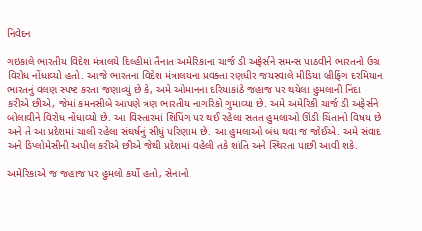નિવેદન

ગઇકાલે ભારતીય વિદેશ મંત્રાલયે દિલ્હીમાં તૈનાત અમેરિકાના ચાર્જ ડી અફેર્સને સમન્સ પાઠવીને ભારતનો ઉગ્ર વિરોધ નોંધાવ્યો હતો. આજે ભારતના વિદેશ મંત્રાલયના પ્રવક્તા રણધીર જયસ્વાલે મીડિયા બ્રીફિંગ દરમિયાન ભારતનું વલણ સ્પષ્ટ કરતા જણાવ્યું છે કે, અમે ઓમાનના દરિયાકાંઠે જહાજ પર થયેલા હુમલાની નિંદા કરીએ છીએ, જેમાં કમનસીબે આપણે ત્રણ ભારતીય નાગરિકો ગુમાવ્યા છે. અમે અમેરિકી ચાર્જ ડી અફેર્સને બોલાવીને વિરોધ નોંધાવ્યો છે. આ વિસ્તારમાં શિપિંગ પર થઈ રહેલા સતત હુમલાઓ ઊંડી ચિંતાનો વિષય છે અને તે આ પ્રદેશમાં ચાલી રહેલા સંઘર્ષનું સીધું પરિણામ છે. આ હુમલાઓ બંધ થવા જ જોઈએ. અમે સંવાદ અને ડિપ્લોમેસીની અપીલ કરીએ છીએ જેથી પ્રદેશમાં વહેલી તકે શાંતિ અને સ્થિરતા પાછી આવી શકે.

અમેરિકાએ જ જહાજ પર હુમલો કર્યો હતો, સેનાનો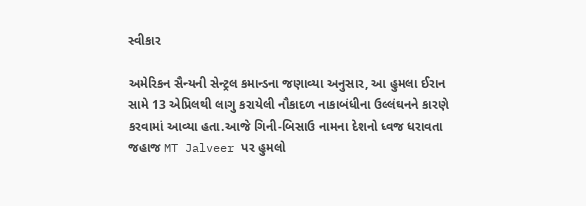સ્વીકાર

અમેરિકન સૈન્યની સેન્ટ્રલ કમાન્ડના જણાવ્યા અનુસાર, આ હુમલા ઈરાન સામે 13 એપ્રિલથી લાગુ કરાયેલી નૌકાદળ નાકાબંધીના ઉલ્લંઘનને કારણે કરવામાં આવ્યા હતા.આજે ગિની-બિસાઉ નામના દેશનો ધ્વજ ધરાવતા જહાજ MT Jalveer પર હુમલો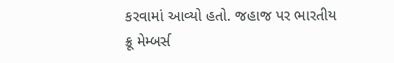કરવામાં આવ્યો હતો. જહાજ પર ભારતીય ક્રૂ મેમ્બર્સ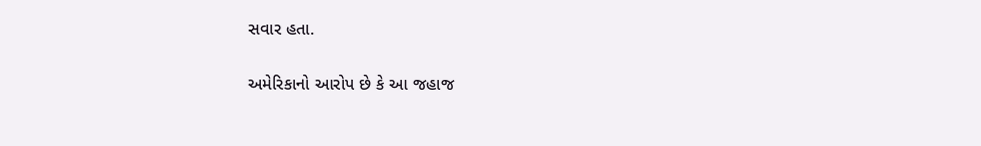સવાર હતા.

અમેરિકાનો આરોપ છે કે આ જહાજ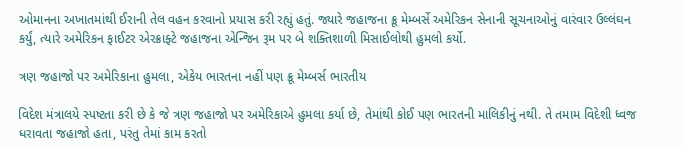ઓમાનના અખાતમાંથી ઈરાની તેલ વહન કરવાનો પ્રયાસ કરી રહ્યું હતું. જ્યારે જહાજના ક્રૂ મેમ્બર્સે અમેરિકન સેનાની સૂચનાઓનું વારંવાર ઉલ્લંઘન કર્યું, ત્યારે અમેરિકન ફાઈટર એરક્રાફ્ટે જહાજના એન્જિન રૂમ પર બે શક્તિશાળી મિસાઈલોથી હુમલો કર્યો.

ત્રણ જહાજો પર અમેરિકાના હુમલા, એકેય ભારતના નહીં પણ ક્રૂ મેમ્બર્સ ભારતીય

વિદેશ મંત્રાલયે સ્પષ્ટતા કરી છે કે જે ત્રણ જહાજો પર અમેરિકાએ હુમલા કર્યા છે, તેમાંથી કોઈ પણ ભારતની માલિકીનું નથી. તે તમામ વિદેશી ધ્વજ ધરાવતા જહાજો હતા, પરંતુ તેમાં કામ કરતો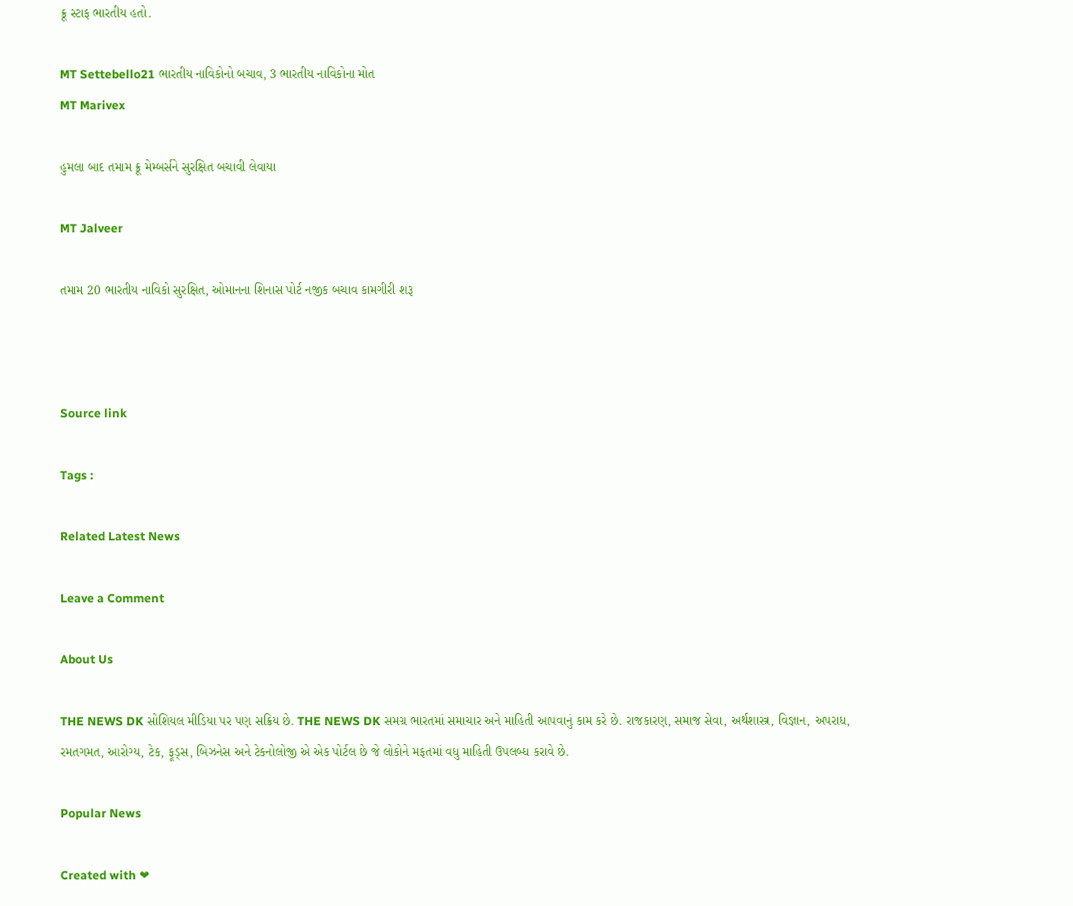ક્રૂ સ્ટાફ ભારતીય હતો.

MT Settebello21 ભારતીય નાવિકોનો બચાવ, 3 ભારતીય નાવિકોના મોત
MT Marivex

હુમલા બાદ તમામ ક્રૂ મેમ્બર્સને સુરક્ષિત બચાવી લેવાયા

MT Jalveer

તમામ 20 ભારતીય નાવિકો સુરક્ષિત, ઓમાનના શિનાસ પોર્ટ નજીક બચાવ કામગીરી શરૂ



Source link

Tags :

Related Latest News

Leave a Comment

About Us

THE NEWS DK સોશિયલ મીડિયા પર પણ સક્રિય છે. THE NEWS DK સમગ્ર ભારતમાં સમાચાર અને માહિતી આપવાનું કામ કરે છે. રાજકારણ, સમાજ સેવા, અર્થશાસ્ત્ર, વિજ્ઞાન, અપરાધ, રમતગમત, આરોગ્ય, ટેક, ફૂડ્સ, બિઝનેસ અને ટેકનોલોજી એ એક પોર્ટલ છે જે લોકોને મફતમાં વધુ માહિતી ઉપલબ્ધ કરાવે છે.

Popular News

Created with ❤